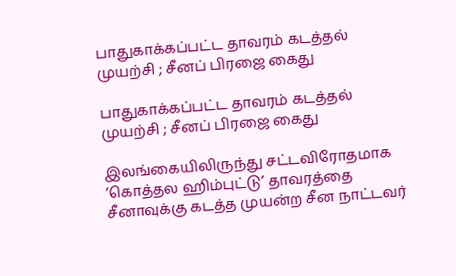பாதுகாக்கப்பட்ட தாவரம் கடத்தல் முயற்சி ; சீனப் பிரஜை கைது

பாதுகாக்கப்பட்ட தாவரம் கடத்தல் முயற்சி ; சீனப் பிரஜை கைது

இலங்கையிலிருந்து சட்டவிரோதமாக ‘கொத்தல ஹிம்புட்டு’ தாவரத்தை சீனாவுக்கு கடத்த முயன்ற சீன நாட்டவர்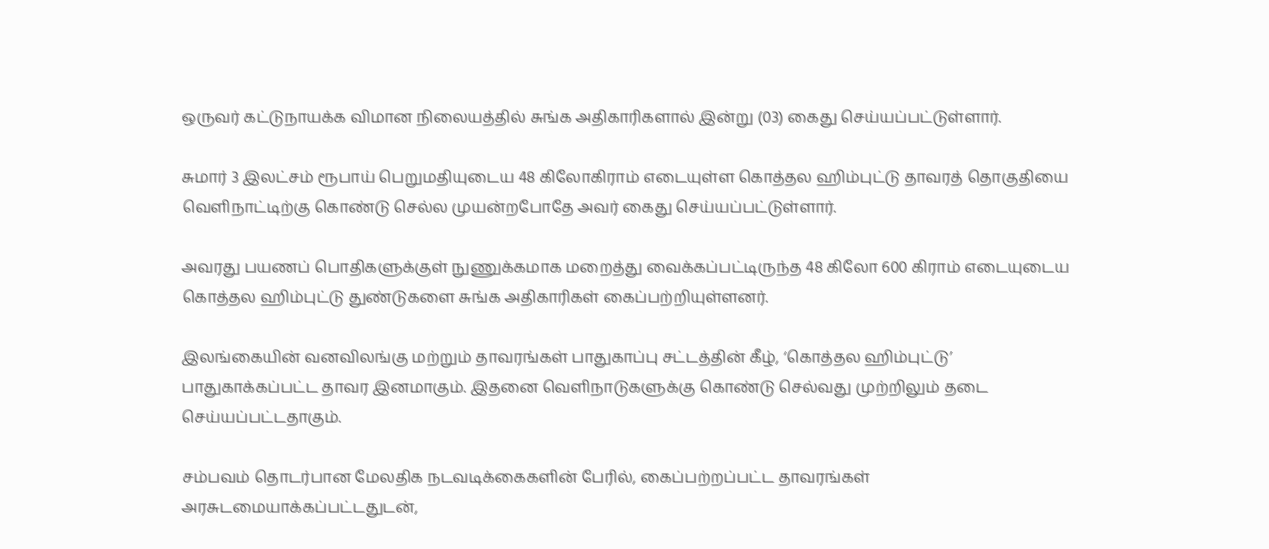ஒருவர் கட்டுநாயக்க விமான நிலையத்தில் சுங்க அதிகாரிகளால் இன்று (03) கைது செய்யப்பட்டுள்ளார்.

சுமார் 3 இலட்சம் ரூபாய் பெறுமதியுடைய 48 கிலோகிராம் எடையுள்ள கொத்தல ஹிம்புட்டு தாவரத் தொகுதியை வெளிநாட்டிற்கு கொண்டு செல்ல முயன்றபோதே அவர் கைது செய்யப்பட்டுள்ளார்.

அவரது பயணப் பொதிகளுக்குள் நுணுக்கமாக மறைத்து வைக்கப்பட்டிருந்த 48 கிலோ 600 கிராம் எடையுடைய கொத்தல ஹிம்புட்டு துண்டுகளை சுங்க அதிகாரிகள் கைப்பற்றியுள்ளனர்.

இலங்கையின் வனவிலங்கு மற்றும் தாவரங்கள் பாதுகாப்பு சட்டத்தின் கீழ், ‘கொத்தல ஹிம்புட்டு’ பாதுகாக்கப்பட்ட தாவர இனமாகும். இதனை வெளிநாடுகளுக்கு கொண்டு செல்வது முற்றிலும் தடை செய்யப்பட்டதாகும்.

சம்பவம் தொடர்பான மேலதிக நடவடிக்கைகளின் பேரில், கைப்பற்றப்பட்ட தாவரங்கள் அரசுடமையாக்கப்பட்டதுடன்,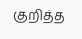குறித்த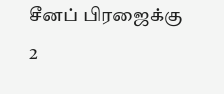சீனப் பிரஜைக்கு 2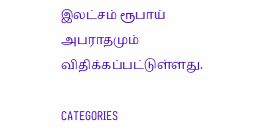இலட்சம் ரூபாய் அபராதமும் விதிக்கப்பட்டுள்ளது.

CATEGORIES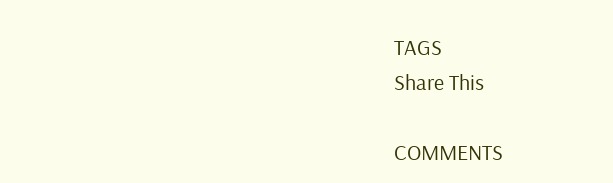TAGS
Share This

COMMENTS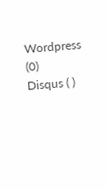Wordpress (0)
Disqus ( )